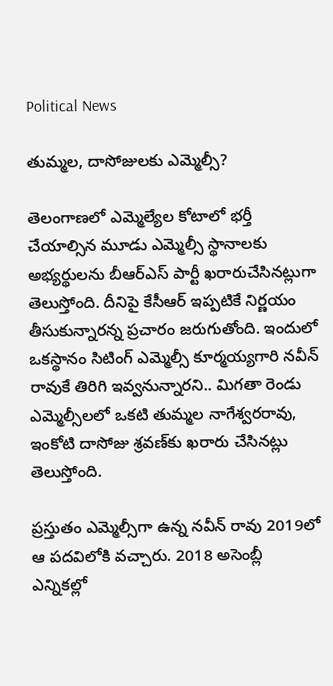Political News

తుమ్మల, దాసోజులకు ఎమ్మెల్సీ?

తెలంగాణలో ఎమ్మెల్యేల కోటాలో భర్తీ చేయాల్సిన మూడు ఎమ్మెల్సీ స్థానాలకు అభ్యర్థులను బీఆర్ఎస్ పార్టీ ఖరారుచేసినట్లుగా తెలుస్తోంది. దీనిపై కేసీఆర్ ఇప్పటికే నిర్ణయం తీసుకున్నారన్న ప్రచారం జరుగుతోంది. ఇందులో ఒకస్థానం సిటింగ్ ఎమ్మెల్సీ కూర్మయ్యగారి నవీన్ రావుకే తిరిగి ఇవ్వనున్నారని.. మిగతా రెండు ఎమ్మెల్సీలలో ఒకటి తుమ్మల నాగేశ్వరరావు, ఇంకోటి దాసోజు శ్రవణ్‌కు ఖరారు చేసినట్లు తెలుస్తోంది.

ప్రస్తుతం ఎమ్మెల్సీగా ఉన్న నవీన్ రావు 2019లో ఆ పదవిలోకి వచ్చారు. 2018 అసెంబ్లీ ఎన్నికల్లో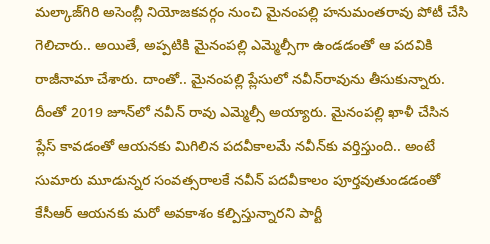మల్కాజ్‌గిరి అసెంబ్లీ నియోజకవర్గం నుంచి మైనంపల్లి హనుమంతరావు పోటీ చేసి గెలిచారు.. అయితే, అప్పటికి మైనంపల్లి ఎమ్మెల్సీగా ఉండడంతో ఆ పదవికి రాజీనామా చేశారు. దాంతో.. మైనంపల్లి ప్లేసులో నవీన్‌రావును తీసుకున్నారు. దీంతో 2019 జూన్‌లో నవీన్ రావు ఎమ్మెల్సీ అయ్యారు. మైనంపల్లి ఖాళీ చేసిన ప్లేస్ కావడంతో ఆయనకు మిగిలిన పదవీకాలమే నవీన్‌కు వర్తిస్తుంది.. అంటే సుమారు మూడున్నర సంవత్సరాలకే నవీన్ పదవీకాలం పూర్తవుతుండడంతో కేసీఆర్ ఆయనకు మరో అవకాశం కల్పిస్తున్నారని పార్టీ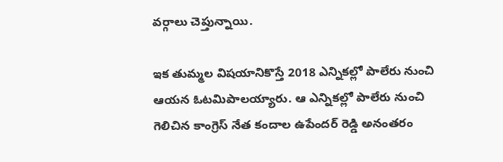వర్గాలు చెప్తున్నాయి.

ఇక తుమ్మల విషయానికొస్తే 2018 ఎన్నికల్లో పాలేరు నుంచి ఆయన ఓటమిపాలయ్యారు. ఆ ఎన్నికల్లో పాలేరు నుంచి గెలిచిన కాంగ్రెస్ నేత కందాల ఉపేందర్ రెడ్డి అనంతరం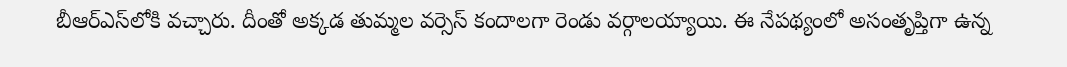బీఆర్ఎస్‌లోకి వచ్చారు. దీంతో అక్కడ తుమ్మల వర్సెస్ కందాలగా రెండు వర్గాలయ్యాయి. ఈ నేపథ్యంలో అసంతృప్తిగా ఉన్న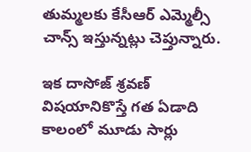తుమ్మలకు కేసీఆర్ ఎమ్మెల్సీ చాన్స్ ఇస్తున్నట్లు చెప్తున్నారు.

ఇక దాసోజ్ శ్రవణ్ విషయానికొస్తే గత ఏడాది కాలంలో మూడు సార్లు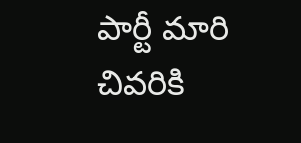పార్టీ మారి చివరికి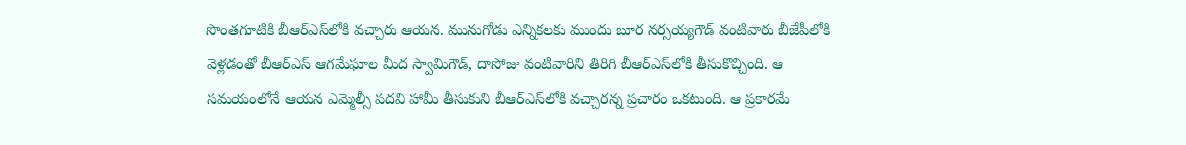సొంతగూటికి బీఆర్ఎస్‌లోకి వచ్చారు ఆయన. మునుగోడు ఎన్నికలకు ముందు బూర నర్సయ్యగౌడ్ వంటివారు బీజేపీలోకి వెళ్లడంతో బీఆర్ఎస్ ఆగమేఘాల మీద స్వామిగౌడ్, దాసోజు వంటివారిని తిరిగి బీఆర్ఎస్‌లోకి తీసుకొచ్చింది. ఆ సమయంలోనే ఆయన ఎమ్మెల్సీ పదవి హామీ తీసుకుని బీఆర్ఎస్‌లోకి వచ్చారన్న ప్రచారం ఒకటుంది. ఆ ప్రకారమే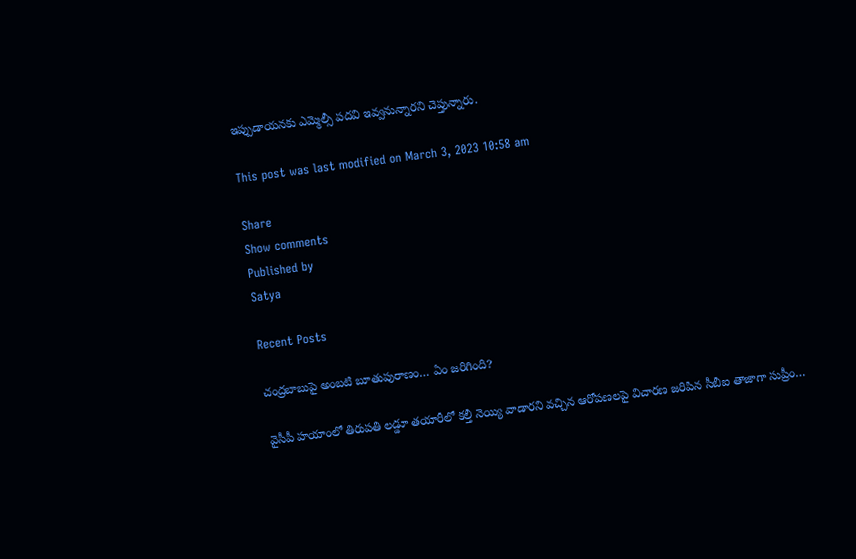ఇప్పుడాయనకు ఎమ్మెల్సీ పదవి ఇవ్వనున్నారని చెప్తున్నారు.

This post was last modified on March 3, 2023 10:58 am

Share
Show comments
Published by
Satya

Recent Posts

చంద్రబాబుపై అంబటి బూతుపురాణం… ఏం జరిగింది?

వైసీపీ హయాంలో తిరుపతి లడ్డూ తయారీలో కల్తీ నెయ్యి వాడారని వచ్చిన ఆరోపణలపై విచారణ జరిపిన సీబీఐ తాజాగా సుప్రీం…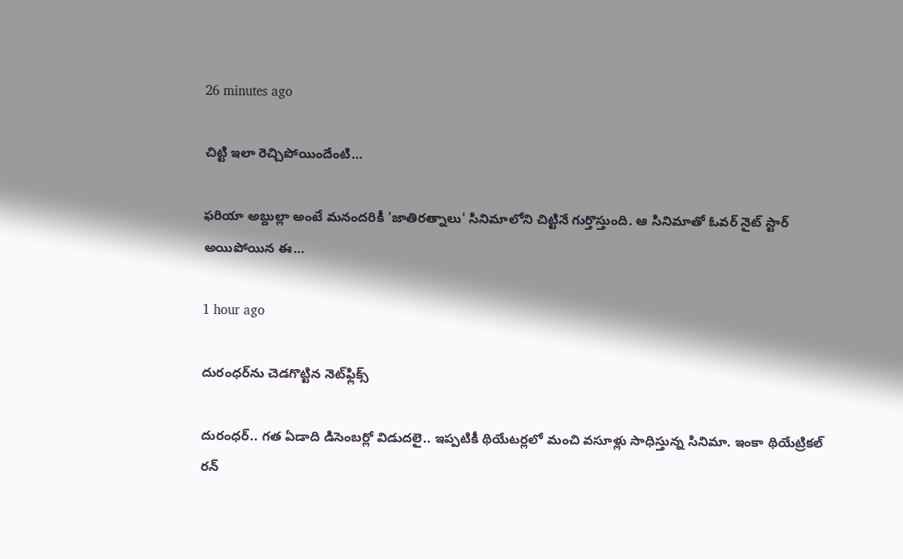26 minutes ago

చిట్టి ఇలా రెచ్చిపోయిందేంటి…

ఫరియా అబ్దుల్లా అంటే మనందరికీ 'జాతిరత్నాలు' సినిమాలోని చిట్టినే గుర్తొస్తుంది. ఆ సినిమాతో ఓవర్ నైట్ స్టార్ అయిపోయిన ఈ…

1 hour ago

దురంధర్‌ను చెడగొట్టిన నెట్‌ఫ్లిక్స్

దురంధర్.. గత ఏడాది డిసెంబర్లో విడుదలై.. ఇప్పటికీ థియేటర్లలో మంచి వసూళ్లు సాధిస్తున్న సినిమా. ఇంకా థియేట్రికల్ రన్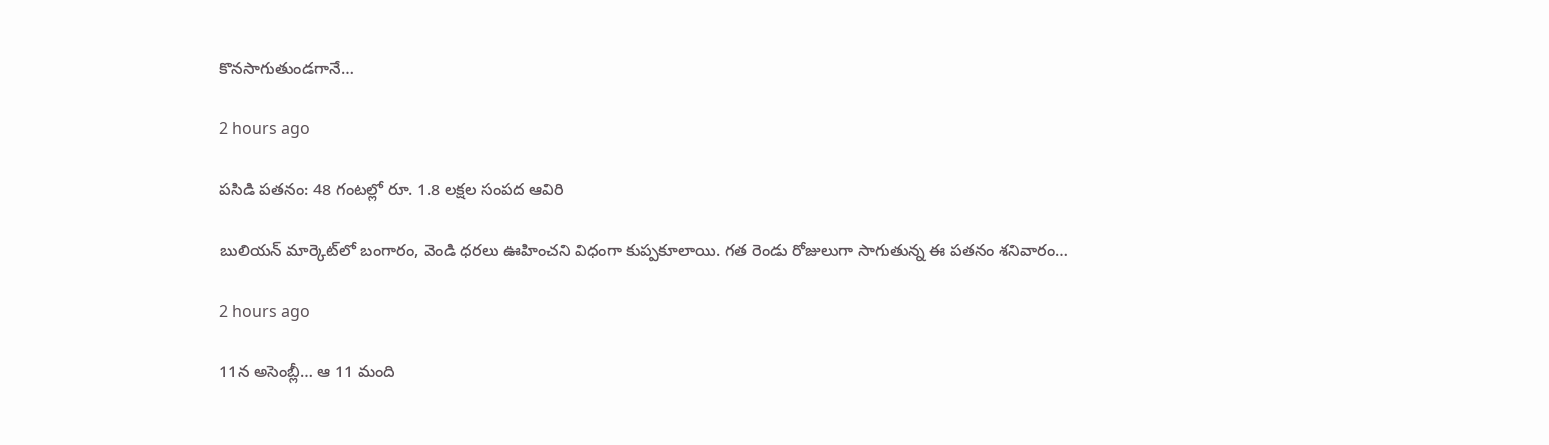కొనసాగుతుండగానే…

2 hours ago

పసిడి పతనం: 48 గంటల్లో రూ. 1.8 లక్షల సంపద ఆవిరి

బులియన్ మార్కెట్‌లో బంగారం, వెండి ధరలు ఊహించని విధంగా కుప్పకూలాయి. గత రెండు రోజులుగా సాగుతున్న ఈ పతనం శనివారం…

2 hours ago

11న అసెంబ్లీ… ఆ 11 మంది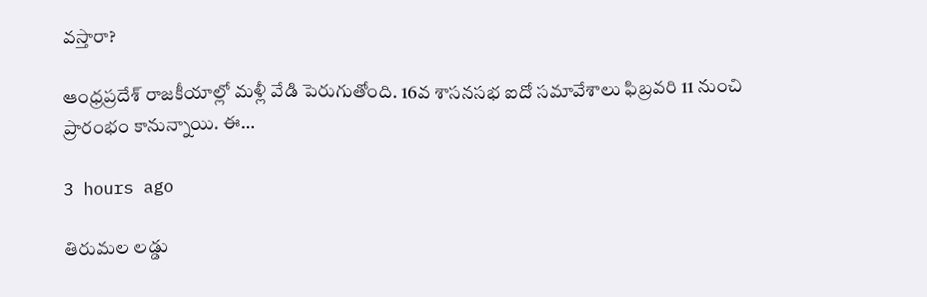వస్తారా?

ఆంధ్రప్రదేశ్ రాజకీయాల్లో మళ్లీ వేడి పెరుగుతోంది. 16వ శాసనసభ ఐదో సమావేశాలు ఫిబ్రవరి 11 నుంచి ప్రారంభం కానున్నాయి. ఈ…

3 hours ago

తిరుమల లడ్డు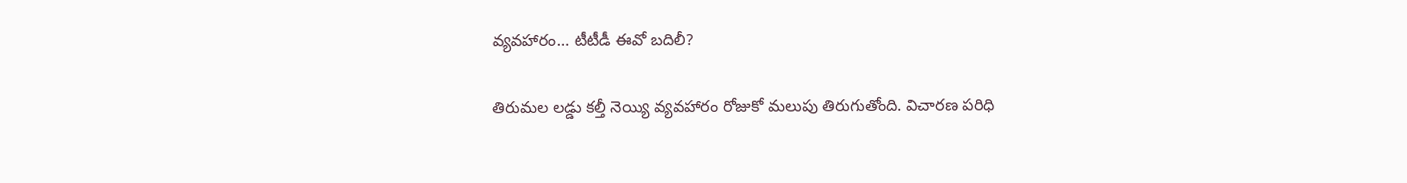వ్యవహారం… టీటీడీ ఈవో బదిలీ?

తిరుమల లడ్డు కల్తీ నెయ్యి వ్యవహారం రోజుకో మలుపు తిరుగుతోంది. విచారణ పరిధి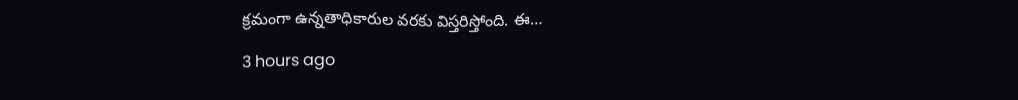క్రమంగా ఉన్నతాధికారుల వరకు విస్తరిస్తోంది. ఈ…

3 hours ago